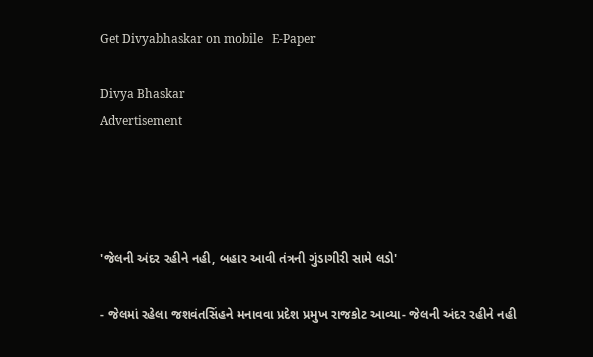Get Divyabhaskar on mobile   E-Paper

Divya Bhaskar
Advertisement




'જેલની અંદર રહીને નહી, બહાર આવી તંત્રની ગુંડાગીરી સામે લડો'

- જેલમાં રહેલા જશવંતસિંહને મનાવવા પ્રદેશ પ્રમુખ રાજકોટ આવ્યા- જેલની અંદર રહીને નહી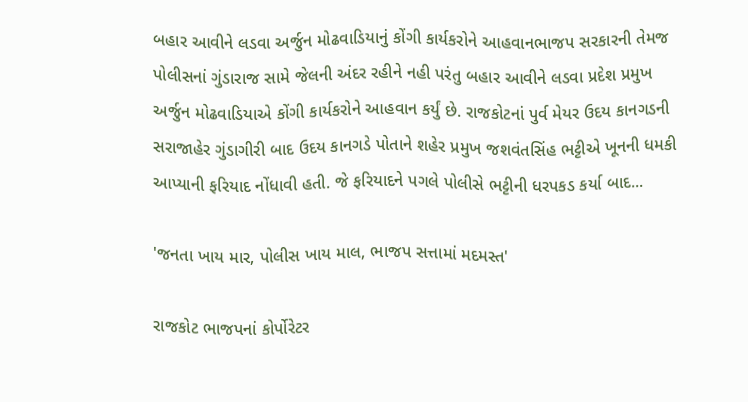બહાર આવીને લડવા અર્જુન મોઢવાડિયાનું કોંગી કાર્યકરોને આહવાનભાજપ સરકારની તેમજ પોલીસનાં ગુંડારાજ સામે જેલની અંદર રહીને નહી પરંતુ બહાર આવીને લડવા પ્રદેશ પ્રમુખ અર્જુન મોઢવાડિયાએ કોંગી કાર્યકરોને આહવાન કર્યું છે. રાજકોટનાં પુર્વ મેયર ઉદય કાનગડની સરાજાહેર ગુંડાગીરી બાદ ઉદય કાનગડે પોતાને શહેર પ્રમુખ જશવંતસિંહ ભટ્ટીએ ખૂનની ધમકી આપ્યાની ફરિયાદ નોંધાવી હતી. જે ફરિયાદને પગલે પોલીસે ભટ્ટીની ધરપકડ કર્યા બાદ...

'જનતા ખાય માર, પોલીસ ખાય માલ, ભાજપ સત્તામાં મદમસ્ત'

રાજકોટ ભાજપનાં કોર્પોરેટર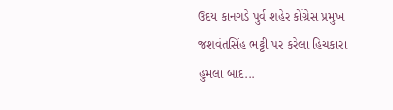ઉદય કાનગડે પુર્વ શહેર કોંગ્રેસ પ્રમુખ જશવંતસિંહ ભટ્ટી પર કરેલા હિચકારા હુમલા બાદ...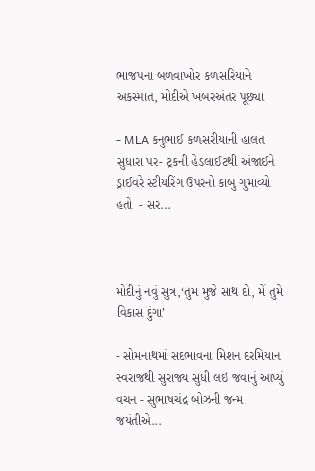ભાજપના બળવાખોર કળસરિયાને અકસ્માત, મોદીએ ખબરઅંતર પૂછ્યા

- MLA કનુભાઈ કળસરીયાની હાલત સુધારા પર- ટ્રકની હેડલાઈટથી અંજાઈને ડ્રાઈવરે સ્ટીયરિંગ ઉપરનો કાબુ ગુમાવ્યો હતો  - સર...



મોદીનું નવું સુત્ર,‘તુમ મુજે સાથ દો, મેં તુમે વિકાસ દુંગા’

- સોમનાથમાં સદભાવના મિશન દરમિયાન સ્વરાજથી સુરાજ્ય સુધી લઇ જવાનું આપ્યું વચન - સુભાષચંદ્ર બોઝની જન્મ જયંતીએ...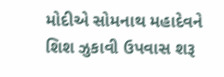મોદીએ સોમનાથ મહાદેવને શિશ ઝુકાવી ઉપવાસ શરૂ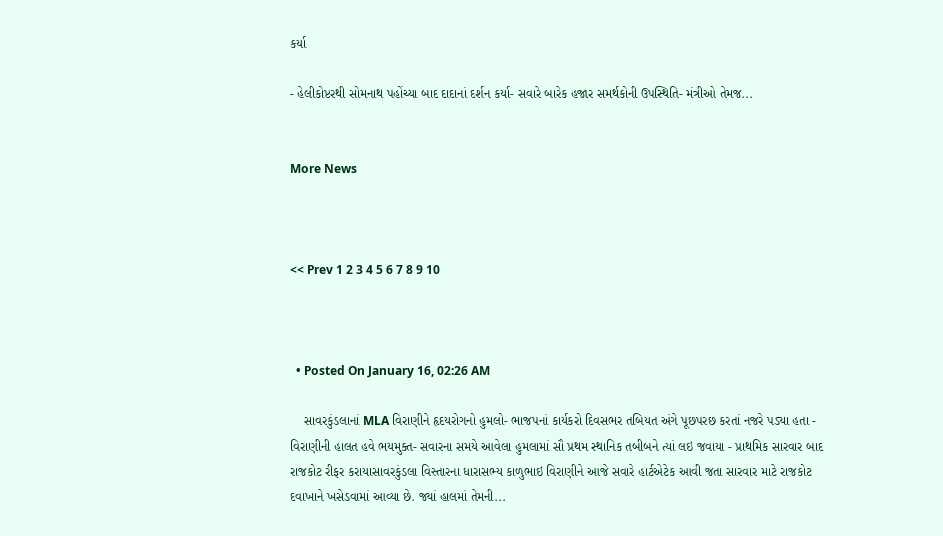કર્યા

- હેલીકોપ્ટરથી સોમનાથ પહોંચ્યા બાદ દાદાનાં દર્શન કર્યા- સવારે બારેક હજાર સમર્થકોની ઉપસ્થિતિ- મંત્રીઓ તેમજ...


More News



<< Prev 1 2 3 4 5 6 7 8 9 10



  • Posted On January 16, 02:26 AM

    સાવરકુંડલાનાં MLA વિરાણીને હૃદયરોગનો હુમલો- ભાજપનાં કાર્યકરો દિવસભર તબિયત અંગે પૂછપરછ કરતાં નજરે પડ્યા હતા - વિરાણીની હાલત હવે ભયમુક્ત- સવારના સમયે આવેલા હુમલામાં સૌ પ્રથમ સ્થાનિક તબીબને ત્યાં લઇ જવાયા - પ્રાથમિક સારવાર બાદ રાજકોટ રીફર કરાયાસાવરકુંડલા વિસ્તારના ધારાસભ્ય કાળુભાઇ વિરાણીને આજે સવારે હાર્ટએટેક આવી જતા સારવાર માટે રાજકોટ દવાખાને ખસેડવામાં આવ્યા છે. જ્યાં હાલમાં તેમની...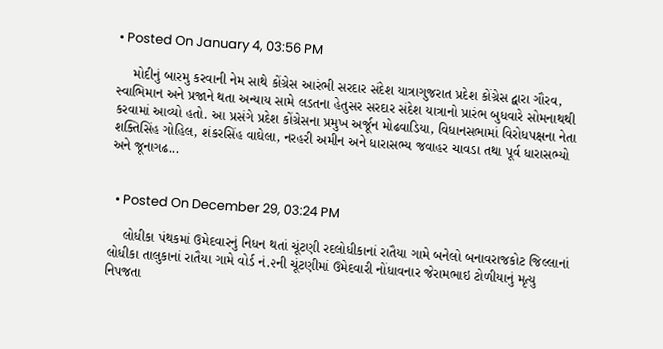• Posted On January 4, 03:56 PM

    મોદીનું બારમુ કરવાની નેમ સાથે કોંગ્રેસ આરંભી સરદાર સંદેશ યાત્રાગુજરાત પ્રદેશ કોંગ્રેસ દ્વારા ગૌરવ, સ્વાભિમાન અને પ્રજાને થતા અન્યાય સામે લડતના હેતુસર સરદાર સંદેશ યાત્રાનો પ્રારંભ બુધવારે સોમનાથથી કરવામાં આવ્યો હતો. આ પ્રસંગે પ્રદેશ કોંગ્રેસના પ્રમુખ અર્જૂન મોઢવાડિયા, વિધાનસભામાં વિરોધપક્ષના નેતા શક્તિસિંહ ગોહિલ, શંકરસિંહ વાઘેલા, નરહરી અમીન અને ધારાસભ્ય જવાહર ચાવડા તથા પૂર્વ ધારાસભ્યો અને જૂનાગઢ...


  • Posted On December 29, 03:24 PM

    લોધીકા પંથકમાં ઉમેદવારનું નિધન થતાં ચૂંટણી રદલોધીકાનાં રાતૈયા ગામે બનેલો બનાવરાજકોટ જિલ્લાનાં લોધીકા તાલુકાનાં રાતૈયા ગામે વોર્ડ નં.૨ની ચૂંટણીમાં ઉમેદવારી નોંધાવનાર જેરામભાઇ ટોળીયાનું મૃત્યુ નિપજતા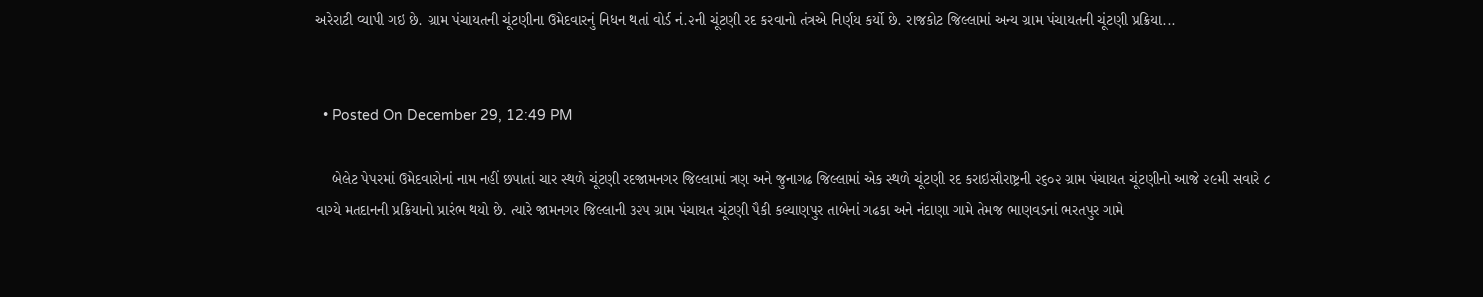અરેરાટી વ્યાપી ગઇ છે. ગ્રામ પંચાયતની ચૂંટણીના ઉમેદવારનું નિધન થતાં વોર્ડ નં.૨ની ચૂંટણી રદ કરવાનો તંત્રએ નિર્ણય કર્યો છે. રાજકોટ જિલ્લામાં અન્ય ગ્રામ પંચાયતની ચૂંટણી પ્રક્રિયા...


  • Posted On December 29, 12:49 PM

    બેલેટ પેપરમાં ઉમેદવારોનાં નામ નહીં છપાતાં ચાર સ્થળે ચૂંટણી રદજામનગર જિલ્લામાં ત્રણ અને જુનાગઢ જિલ્લામાં એક સ્થળે ચૂંટણી રદ કરાઇસૌરાષ્ટ્રની ૨૬૦૨ ગ્રામ પંચાયત ચૂંટણીનો આજે ૨૯મી સવારે ૮ વાગ્યે મતદાનની પ્રક્રિયાનો પ્રારંભ થયો છે. ત્યારે જામનગર જિલ્લાની ૩૨પ ગ્રામ પંચાયત ચૂંટણી પૈકી કલ્યાણપુર તાબેનાં ગઢકા અને નંદાણા ગામે તેમજ ભાણવડનાં ભરતપુર ગામે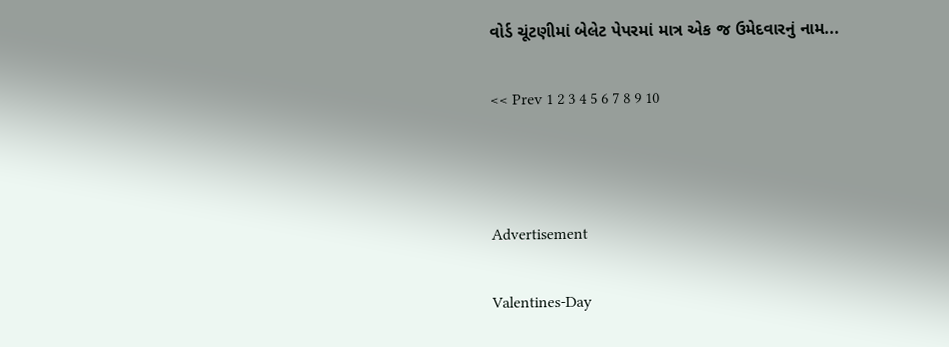વોર્ડ ચૂંટણીમાં બેલેટ પેપરમાં માત્ર એક જ ઉમેદવારનું નામ...

<< Prev 1 2 3 4 5 6 7 8 9 10



Advertisement

Valentines-Day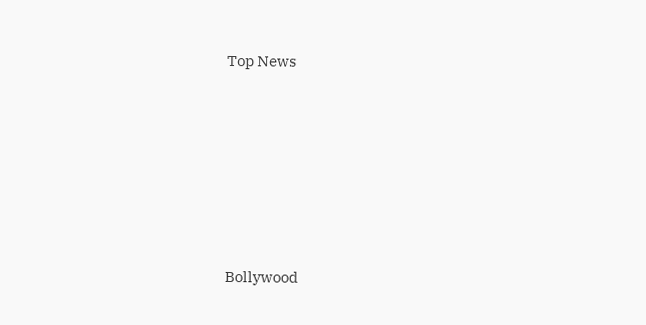Top News











Bollywood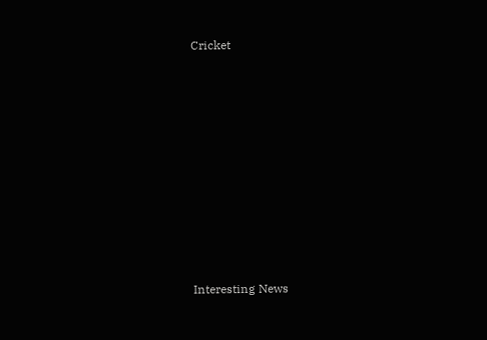Cricket











Interesting News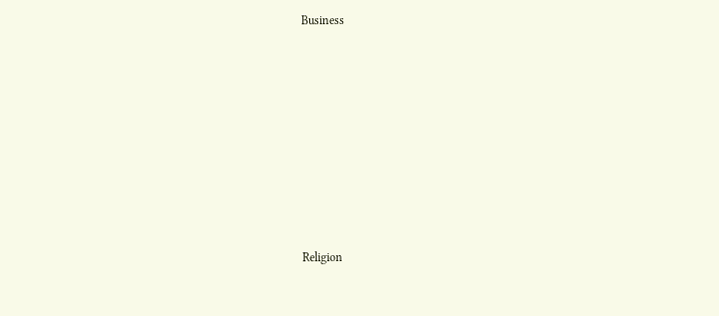Business











Religion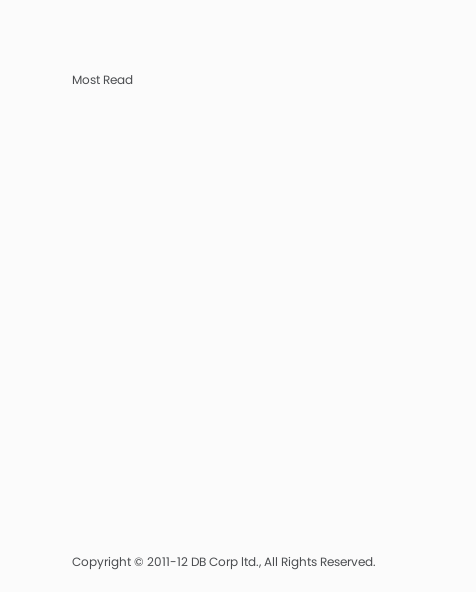Most Read

















Copyright © 2011-12 DB Corp ltd., All Rights Reserved.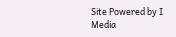Site Powered by I Media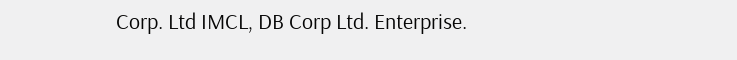Corp. Ltd IMCL, DB Corp Ltd. Enterprise.